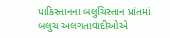પાકિસ્તાનના બલુચિસ્તાન પ્રાંતમાં બલુચ અલગતાવાદીઓએ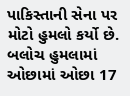પાકિસ્તાની સેના પર મોટો હુમલો કર્યો છે. બલોચ હુમલામાં ઓછામાં ઓછા 17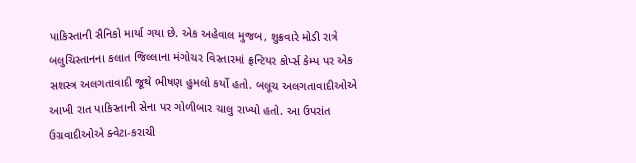પાકિસ્તાની સૈનિકો માર્યા ગયા છે. એક અહેવાલ મુજબ, શુક્રવારે મોડી રાત્રે બલુચિસ્તાનના કલાત જિલ્લાના મંગોચર વિસ્તારમાં ફ્રન્ટિયર કોર્પ્સ કેમ્પ પર એક સશસ્ત્ર અલગતાવાદી જૂથે ભીષણ હુમલો કર્યો હતો. બલૂચ અલગતાવાદીઓએ આખી રાત પાકિસ્તાની સેના પર ગોળીબાર ચાલુ રાખ્યો હતો. આ ઉપરાંત ઉગ્રવાદીઓએ ક્વેટા-કરાચી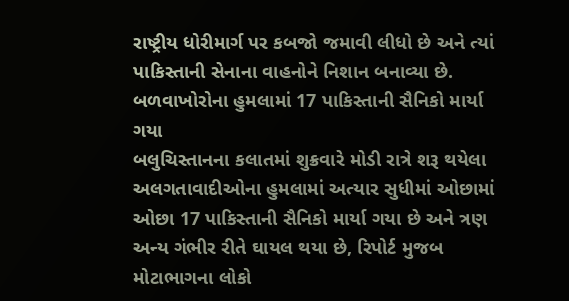રાષ્ટ્રીય ધોરીમાર્ગ પર કબજો જમાવી લીધો છે અને ત્યાં પાકિસ્તાની સેનાના વાહનોને નિશાન બનાવ્યા છે.
બળવાખોરોના હુમલામાં 17 પાકિસ્તાની સૈનિકો માર્યા ગયા
બલુચિસ્તાનના કલાતમાં શુક્રવારે મોડી રાત્રે શરૂ થયેલા અલગતાવાદીઓના હુમલામાં અત્યાર સુધીમાં ઓછામાં ઓછા 17 પાકિસ્તાની સૈનિકો માર્યા ગયા છે અને ત્રણ અન્ય ગંભીર રીતે ઘાયલ થયા છે, રિપોર્ટ મુજબ મોટાભાગના લોકો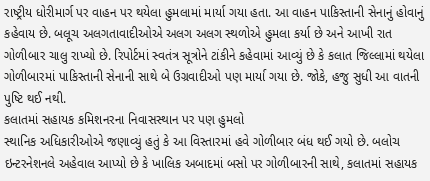રાષ્ટ્રીય ધોરીમાર્ગ પર વાહન પર થયેલા હુમલામાં માર્યા ગયા હતા. આ વાહન પાકિસ્તાની સેનાનું હોવાનું કહેવાય છે. બલૂચ અલગતાવાદીઓએ અલગ અલગ સ્થળોએ હુમલા કર્યા છે અને આખી રાત ગોળીબાર ચાલુ રાખ્યો છે. રિપોર્ટમાં સ્વતંત્ર સૂત્રોને ટાંકીને કહેવામાં આવ્યું છે કે કલાત જિલ્લામાં થયેલા ગોળીબારમાં પાકિસ્તાની સેનાની સાથે બે ઉગ્રવાદીઓ પણ માર્યા ગયા છે. જોકે, હજુ સુધી આ વાતની પુષ્ટિ થઈ નથી.
કલાતમાં સહાયક કમિશનરના નિવાસસ્થાન પર પણ હુમલો
સ્થાનિક અધિકારીઓએ જણાવ્યું હતું કે આ વિસ્તારમાં હવે ગોળીબાર બંધ થઈ ગયો છે. બલોચ ઇન્ટરનેશનલે અહેવાલ આપ્યો છે કે ખાલિક અબાદમાં બસો પર ગોળીબારની સાથે, કલાતમાં સહાયક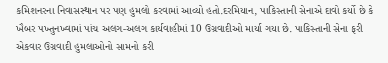કમિશનરના નિવાસસ્થાન પર પણ હુમલો કરવામાં આવ્યો હતો.દરમિયાન, પાકિસ્તાની સેનાએ દાવો કર્યો છે કે ખૈબર પખ્તુનખ્વામાં પાંચ અલગ-અલગ કાર્યવાહીમાં 10 ઉગ્રવાદીઓ માર્યા ગયા છે. પાકિસ્તાની સેના ફરી એકવાર ઉગ્રવાદી હુમલાઓનો સામનો કરી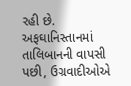રહી છે. અફઘાનિસ્તાનમાં તાલિબાનની વાપસી પછી, ઉગ્રવાદીઓએ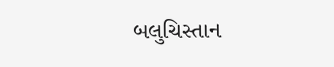બલુચિસ્તાન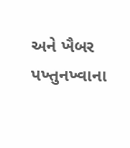અને ખૈબર પખ્તુનખ્વાના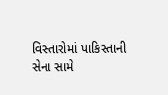વિસ્તારોમાં પાકિસ્તાની સેના સામે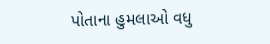પોતાના હુમલાઓ વધુ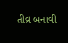તીવ્ર બનાવી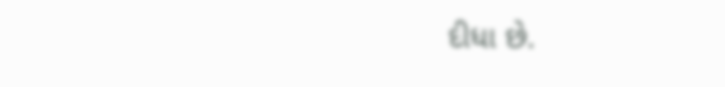દીધા છે.